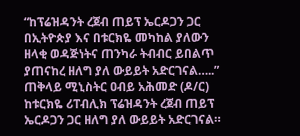“ከፕሬዝዳንት ረጀብ ጠይፕ ኤርዶጋን ጋር በኢትዮጵያ እና በቱርክዬ መካከል ያለውን ዘላቂ ወዳጅነትና ጠንካራ ትብብር ይበልጥ ያጠናከረ ዘለግ ያለ ውይይት አድርገናል…..” ጠቅላይ ሚኒስትር ዐብይ አሕመድ (ዶ/ር)
ከቱርክዬ ሪፐብሊክ ፕሬዝዳንት ረጀብ ጠይፕ ኤርዶጋን ጋር ዘለግ ያለ ውይይት አድርገናል።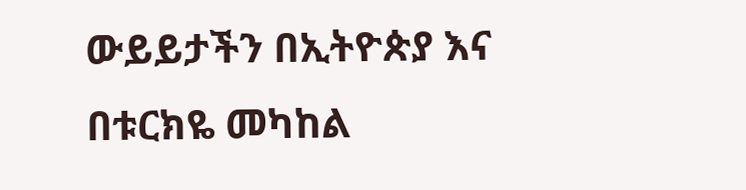ውይይታችን በኢትዮጵያ እና በቱርክዬ መካከል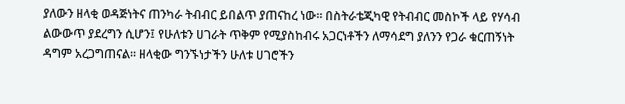ያለውን ዘላቂ ወዳጅነትና ጠንካራ ትብብር ይበልጥ ያጠናከረ ነው። በስትራቴጂካዊ የትብብር መስኮች ላይ የሃሳብ ልውውጥ ያደረግን ሲሆን፤ የሁለቱን ሀገራት ጥቅም የሚያስከብሩ አጋርነቶችን ለማሳደግ ያለንን የጋራ ቁርጠኝነት ዳግም አረጋግጠናል። ዘላቂው ግንኙነታችን ሁለቱ ሀገሮችን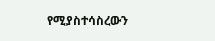የሚያስተሳስረውን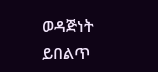ወዳጅነት ይበልጥ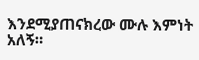እንደሚያጠናክረው ሙሉ እምነት አለኝ።